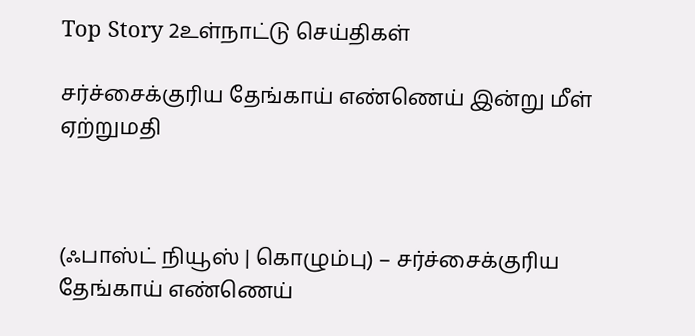Top Story 2உள்நாட்டு செய்திகள்

சர்ச்சைக்குரிய தேங்காய் எண்ணெய் இன்று மீள் ஏற்றுமதி



(ஃபாஸ்ட் நியூஸ் | கொழும்பு) – சர்ச்சைக்குரிய தேங்காய் எண்ணெய்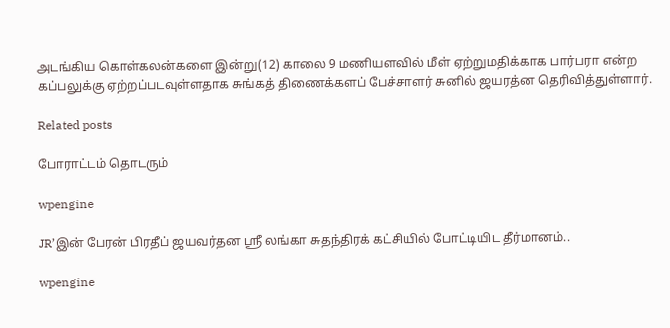அடங்கிய கொள்கலன்களை இன்று(12) காலை 9 மணியளவில் மீள் ஏற்றுமதிக்காக பார்பரா என்ற கப்பலுக்கு ஏற்றப்படவுள்ளதாக சுங்கத் திணைக்களப் பேச்சாளர் சுனில் ஜயரத்ன தெரிவித்துள்ளார்.

Related posts

போராட்டம் தொடரும்

wpengine

JR’இன் பேரன் பிரதீப் ஜயவர்தன ஸ்ரீ லங்கா சுதந்திரக் கட்சியில் போட்டியிட தீர்மானம்..

wpengine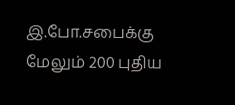இ.போ.சபைக்கு மேலும் 200 புதிய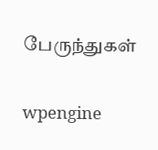பேருந்துகள்

wpengine